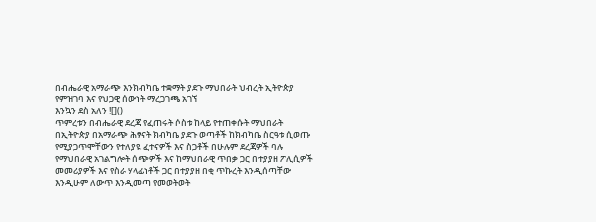በብሔራዊ አማራጭ እንክብካቤ ተቋማት ያደጉ ማህበራት ህብረት ኢትዮጵያ
የምዝገባ እና የህጋዊ ሰውነት ማረጋገጫ አገኘ
እንኳን ደስ አለን ![]()
ጥምረቱን በብሔራዊ ደረጃ የፈጠሩት ሶስቱ ከላይ የተጠቀሱት ማህበራት በኢትዮጵያ በአማራጭ ሕፃናት ክብካቤ ያደጉ ወጣቶች ከክብካቤ ስርዓቱ ሲወጡ የሚያጋጥሞቸውን የተለያዩ ፈተናዎች እና ስጋቶች በሁሉም ደረጃዎች ባሉ የማህበራዊ አገልግሎት ሰጭዎች እና ከማህበራዊ ጥበቃ ጋር በተያያዘ ፖሊሲዎች መመሪያዎች እና የስራ ሃላፊነቶች ጋር በተያያዘ በቂ ጥኩረት እንዲሰጣቸው እንዲሁም ለውጥ እንዲመጣ የመወትወት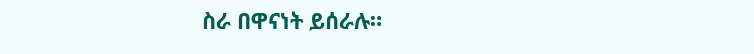ስራ በዋናነት ይሰራሉ።